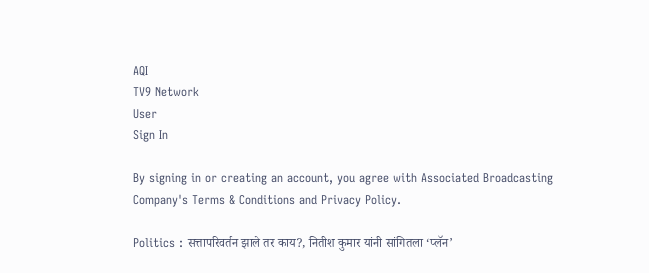AQI
TV9 Network
User
Sign In

By signing in or creating an account, you agree with Associated Broadcasting Company's Terms & Conditions and Privacy Policy.

Politics : सत्तापरिवर्तन झाले तर काय?, नितीश कुमार यांनी सांगितला ‘प्लॅन’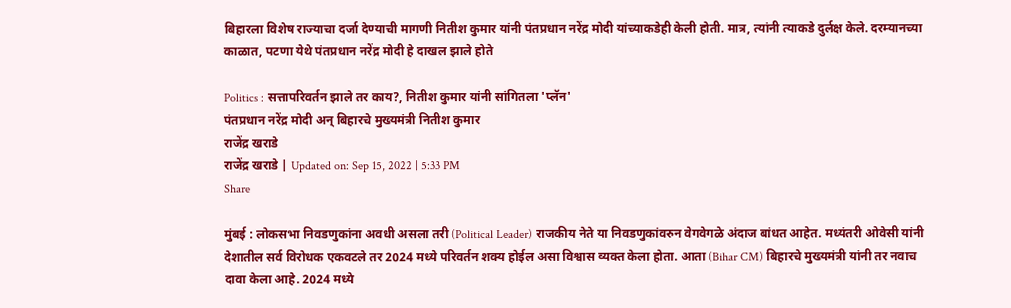बिहारला विशेष राज्याचा दर्जा देण्याची मागणी नितीश कुमार यांनी पंतप्रधान नरेंद्र मोदी यांच्याकडेही केली होती. मात्र, त्यांनी त्याकडे दुर्लक्ष केले. दरम्यानच्या काळात, पटणा येथे पंतप्रधान नरेंद्र मोदी हे दाखल झाले होते

Politics : सत्तापरिवर्तन झाले तर काय?, नितीश कुमार यांनी सांगितला 'प्लॅन'
पंतप्रधान नरेंद्र मोदी अन् बिहारचे मुख्यमंत्री नितीश कुमार
राजेंद्र खराडे
राजेंद्र खराडे | Updated on: Sep 15, 2022 | 5:33 PM
Share

मुंबई : लोकसभा निवडणुकांना अवधी असला तरी (Political Leader) राजकीय नेते या निवडणुकांवरुन वेगवेगळे अंदाज बांधत आहेत. मध्यंतरी ओवेसी यांनी देशातील सर्व विरोधक एकवटले तर 2024 मध्ये परिवर्तन शक्य होईल असा विश्वास व्यक्त केला होता. आता (Bihar CM) बिहारचे मुख्यमंत्री यांनी तर नवाच दावा केला आहे. 2024 मध्ये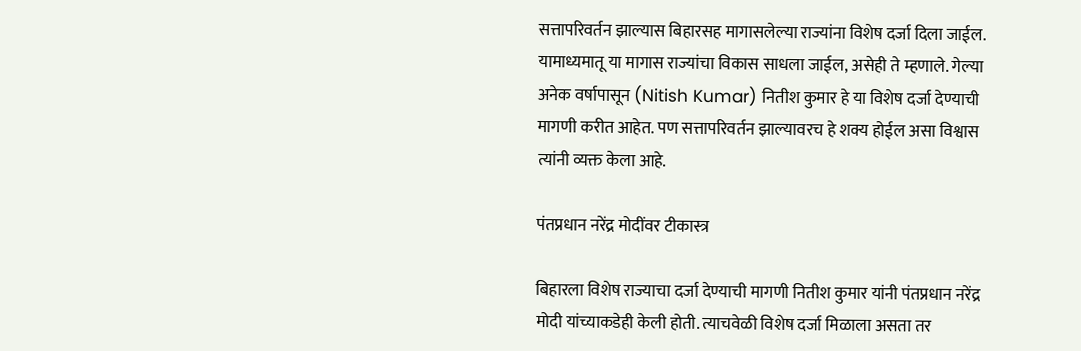सत्तापरिवर्तन झाल्यास बिहारसह मागासलेल्या राज्यांना विशेष दर्जा दिला जाईल. यामाध्यमातू या मागास राज्यांचा विकास साधला जाईल, असेही ते म्हणाले. गेल्या अनेक वर्षापासून (Nitish Kumar) नितीश कुमार हे या विशेष दर्जा देण्याची मागणी करीत आहेत. पण सत्तापरिवर्तन झाल्यावरच हे शक्य होईल असा विश्वास त्यांनी व्यक्त केला आहे.

पंतप्रधान नरेंद्र मोदींवर टीकास्त्र

बिहारला विशेष राज्याचा दर्जा देण्याची मागणी नितीश कुमार यांनी पंतप्रधान नरेंद्र मोदी यांच्याकडेही केली होती. त्याचवेळी विशेष दर्जा मिळाला असता तर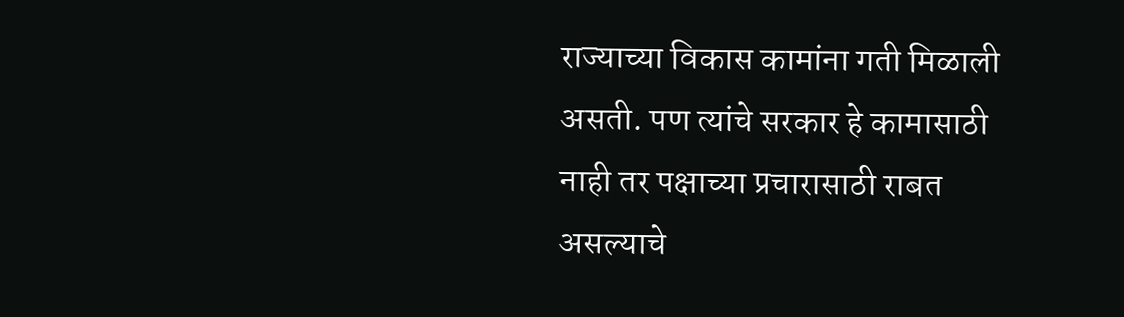राज्याच्या विकास कामांना गती मिळाली असती. पण त्यांचे सरकार हे कामासाठी नाही तर पक्षाच्या प्रचारासाठी राबत असल्याचे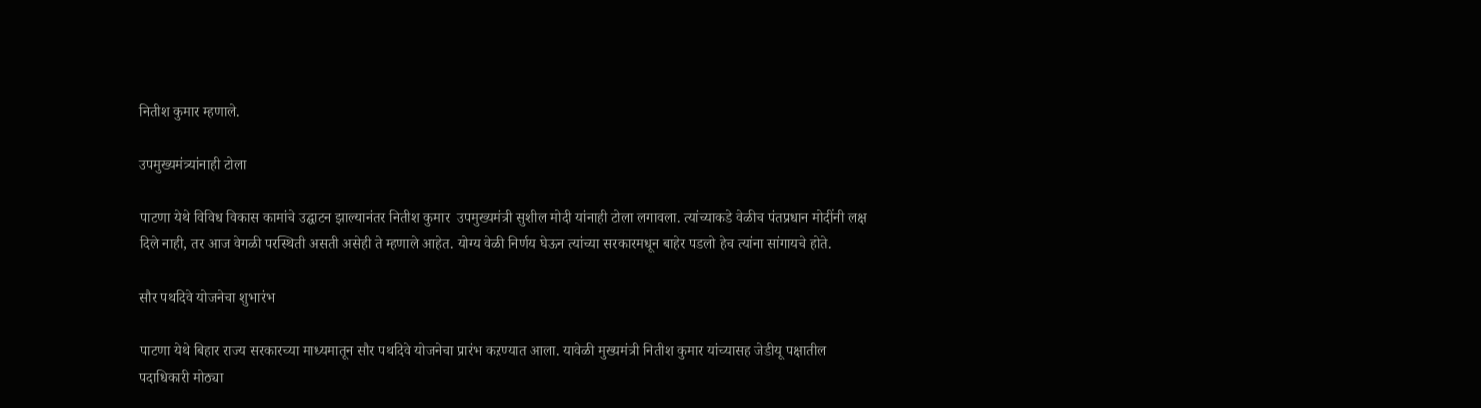नितीश कुमार म्हणाले.

उपमुख्यमंत्र्यांनाही टोला

पाटणा येथे विविध विकास कामांचे उद्घाटन झाल्यानंतर नितीश कुमार  उपमुख्यमंत्री सुशील मोदी यांनाही टोला लगावला. त्यांच्याकडे वेळीच पंतप्रधान मोदींनी लक्ष दिले नाही, तर आज वेगळी परस्थिती असती असेही ते म्हणाले आहेत. योग्य वेळी निर्णय घेऊन त्यांच्या सरकारमधून बाहेर पडलो हेच त्यांना सांगायचे होते.

सौर पथदिवे योजनेचा शुभारंभ

पाटणा येथे बिहार राज्य सरकारच्या माध्यमातून सौर पथदिवे योजनेचा प्रारंभ कऱण्यात आला. यावेळी मुख्यमंत्री नितीश कुमार यांच्यासह जेडीयू पक्षातील पदाधिकारी मोठ्या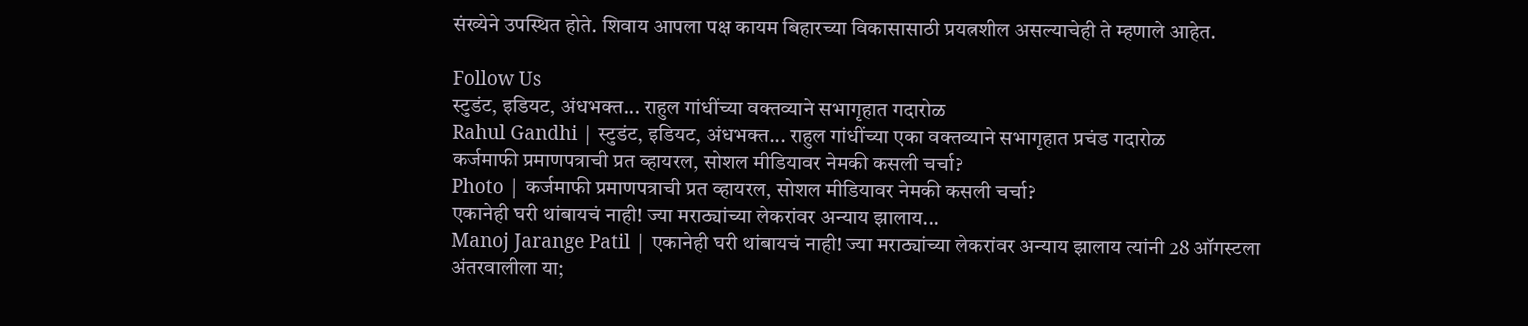संख्येने उपस्थित होते. शिवाय आपला पक्ष कायम बिहारच्या विकासासाठी प्रयत्नशील असल्याचेही ते म्हणाले आहेत.

Follow Us
स्टुडंट, इडियट, अंधभक्त... राहुल गांधींच्या वक्तव्याने सभागृहात गदारोळ
Rahul Gandhi | स्टुडंट, इडियट, अंधभक्त... राहुल गांधींच्या एका वक्तव्याने सभागृहात प्रचंड गदारोळ
कर्जमाफी प्रमाणपत्राची प्रत व्हायरल, सोशल मीडियावर नेमकी कसली चर्चा?
Photo | कर्जमाफी प्रमाणपत्राची प्रत व्हायरल, सोशल मीडियावर नेमकी कसली चर्चा?
एकानेही घरी थांबायचं नाही! ज्या मराठ्यांच्या लेकरांवर अन्याय झालाय...
Manoj Jarange Patil | एकानेही घरी थांबायचं नाही! ज्या मराठ्यांच्या लेकरांवर अन्याय झालाय त्यांनी 28 ऑगस्टला अंतरवालीला या;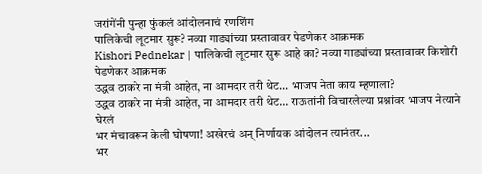जरांगेंनी पुन्हा फुंकलं आंदोलनाचं रणशिंग
पालिकेची लूटमार सुरू? नव्या गाड्यांच्या प्रस्तावावर पेडणेकर आक्रमक
Kishori Pednekar | पालिकेची लूटमार सुरू आहे का? नव्या गाड्यांच्या प्रस्तावावर किशोरी पेडणेकर आक्रमक
उद्धव ठाकरे ना मंत्री आहेत, ना आमदार तरी थेट... भाजप नेता काय म्हणाला?
उद्धव ठाकरे ना मंत्री आहेत, ना आमदार तरी थेट... राऊतांनी विचारलेल्या प्रश्नांवर भाजप नेत्याने घेरलं
भर मंचावरून केली घोषणा! अखेरचं अन् निर्णायक आंदोलन त्यानंतर...
भर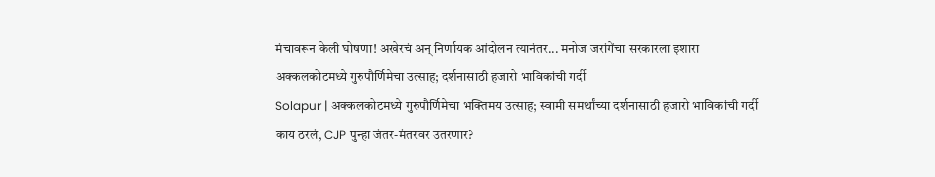मंचावरून केली घोषणा! अखेरचं अन् निर्णायक आंदोलन त्यानंतर... मनोज जरांगेंचा सरकारला इशारा
अक्कलकोटमध्ये गुरुपौर्णिमेचा उत्साह; दर्शनासाठी हजारो भाविकांची गर्दी
Solapur | अक्कलकोटमध्ये गुरुपौर्णिमेचा भक्तिमय उत्साह; स्वामी समर्थांच्या दर्शनासाठी हजारो भाविकांची गर्दी
काय ठरलं, CJP पुन्हा जंतर-मंतरवर उतरणार?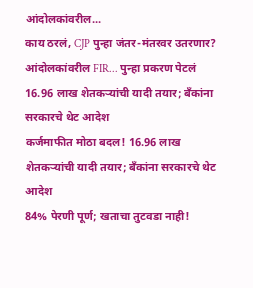आंदोलकांवरील...
काय ठरलं, CJP पुन्हा जंतर-मंतरवर उतरणार? आंदोलकांवरील FIR... पुन्हा प्रकरण पेटलं
16.96 लाख शेतकऱ्यांची यादी तयार; बँकांना सरकारचे थेट आदेश
कर्जमाफीत मोठा बदल! 16.96 लाख शेतकऱ्यांची यादी तयार; बँकांना सरकारचे थेट आदेश
84% पेरणी पूर्ण; खताचा तुटवडा नाही!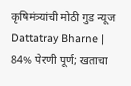कृषिमंत्र्यांची मोठी गुड न्यूज
Dattatray Bharne | 84% पेरणी पूर्ण; खताचा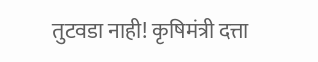तुटवडा नाही! कृषिमंत्री दत्ता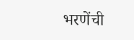भरणेंची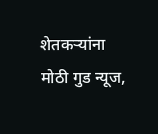शेतकऱ्यांना मोठी गुड न्यूज,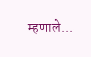म्हणाले...